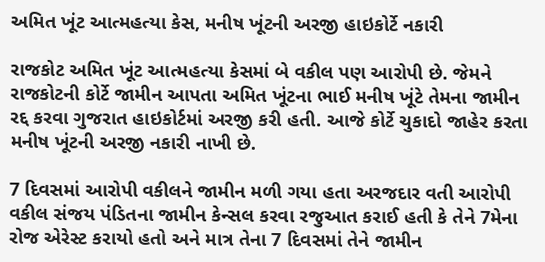અમિત ખૂંટ આત્મહત્યા કેસ, મનીષ ખૂંટની અરજી હાઇકોર્ટે નકારી

રાજકોટ અમિત ખૂંટ આત્મહત્યા કેસમાં બે વકીલ પણ આરોપી છે. જેમને રાજકોટની કોર્ટે જામીન આપતા અમિત ખૂંટના ભાઈ મનીષ ખૂંટે તેમના જામીન રદ્દ કરવા ગુજરાત હાઇકોર્ટમાં અરજી કરી હતી. આજે કોર્ટે ચુકાદો જાહેર કરતા મનીષ ખૂંટની અરજી નકારી નાખી છે.

7 દિવસમાં આરોપી વકીલને જામીન મળી ગયા હતા અરજદાર વતી આરોપી વકીલ સંજય પંડિતના જામીન કેન્સલ કરવા રજુઆત કરાઈ હતી કે તેને 7મેના રોજ એરેસ્ટ કરાયો હતો અને માત્ર તેના 7 દિવસમાં તેને જામીન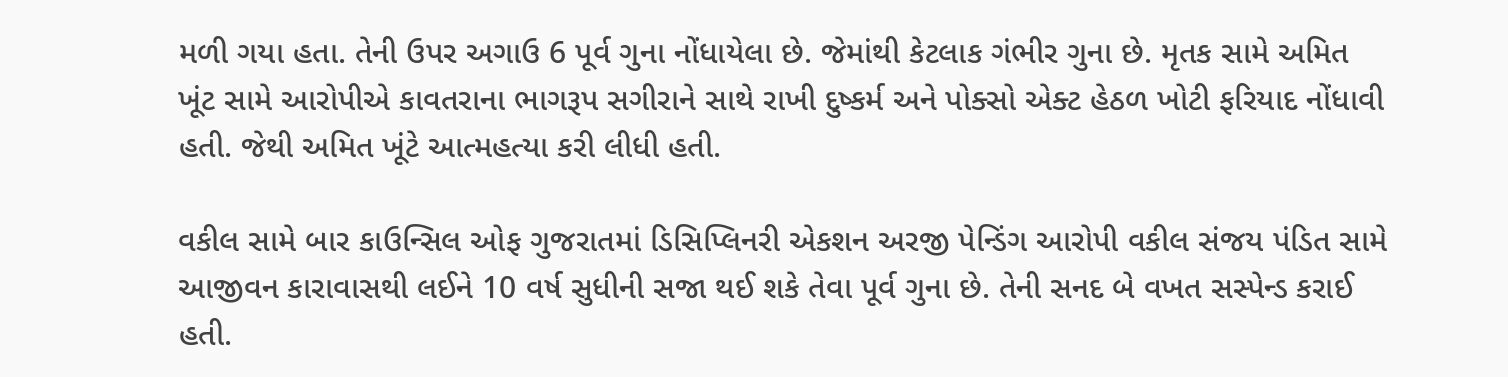મળી ગયા હતા. તેની ઉપર અગાઉ 6 પૂર્વ ગુના નોંધાયેલા છે. જેમાંથી કેટલાક ગંભીર ગુના છે. મૃતક સામે અમિત ખૂંટ સામે આરોપીએ કાવતરાના ભાગરૂપ સગીરાને સાથે રાખી દુષ્કર્મ અને પોક્સો એક્ટ હેઠળ ખોટી ફરિયાદ નોંધાવી હતી. જેથી અમિત ખૂંટે આત્મહત્યા કરી લીધી હતી.

વકીલ સામે બાર કાઉન્સિલ ઓફ ગુજરાતમાં ડિસિપ્લિનરી એકશન અરજી પેન્ડિંગ આરોપી વકીલ સંજય પંડિત સામે આજીવન કારાવાસથી લઈને 10 વર્ષ સુધીની સજા થઈ શકે તેવા પૂર્વ ગુના છે. તેની સનદ બે વખત સસ્પેન્ડ કરાઈ હતી.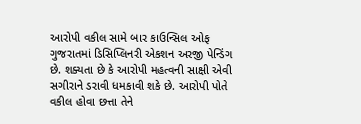આરોપી વકીલ સામે બાર કાઉન્સિલ ઓફ ગુજરાતમાં ડિસિપ્લિનરી એકશન અરજી પેન્ડિંગ છે. શક્યતા છે કે આરોપી મહત્વની સાક્ષી એવી સગીરાને ડરાવી ધમકાવી શકે છે. આરોપી પોતે વકીલ હોવા છત્તા તેને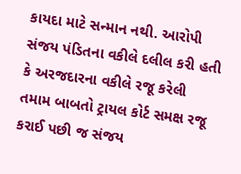કાયદા માટે સન્માન નથી. આરોપી સંજય પંડિતના વકીલે દલીલ કરી હતી કે અરજદારના વકીલે રજૂ કરેલી તમામ બાબતો ટ્રાયલ કોર્ટ સમક્ષ રજૂ કરાઈ પછી જ સંજય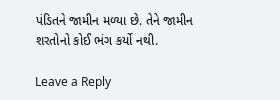પંડિતને જામીન મળ્યા છે. તેને જામીન શરતોનો કોઈ ભંગ કર્યો નથી.

Leave a Reply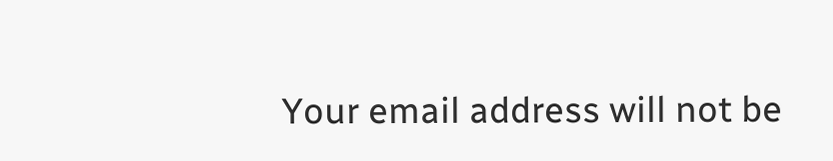Your email address will not be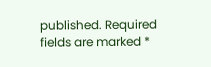published. Required fields are marked *